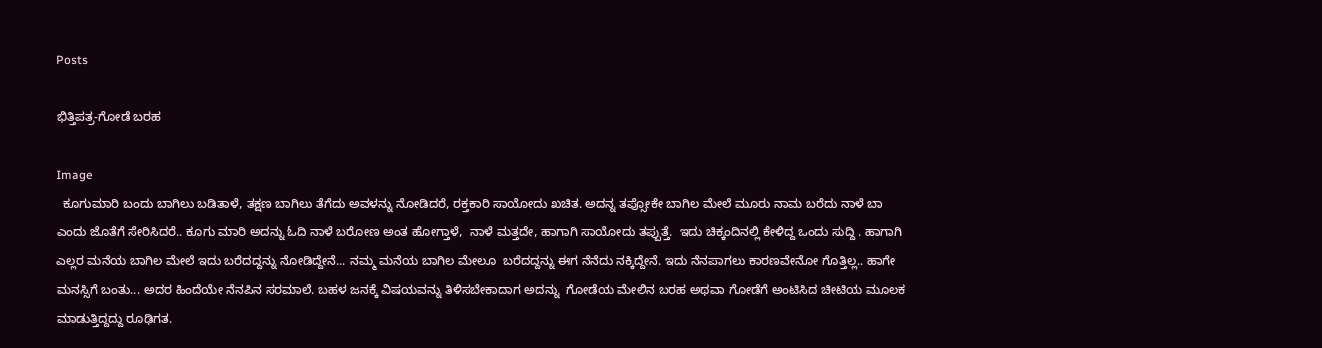Posts

ಭಿತ್ತಿಪತ್ರ-ಗೋಡೆ ಬರಹ

Image
  ಕೂಗುಮಾರಿ ಬಂದು ಬಾಗಿಲು ಬಡಿತಾಳೆ, ತಕ್ಷಣ ಬಾಗಿಲು ತೆಗೆದು ಅವಳನ್ನು ನೋಡಿದರೆ, ರಕ್ತಕಾರಿ ಸಾಯೋದು ಖಚಿತ. ಅದನ್ನ ತಪ್ಸೋಕೇ ಬಾಗಿಲ ಮೇಲೆ ಮೂರು ನಾಮ ಬರೆದು ನಾಳೆ ಬಾ ಎಂದು ಜೊತೆಗೆ ಸೇರಿಸಿದರೆ.. ಕೂಗು ಮಾರಿ ಅದನ್ನು ಓದಿ ನಾಳೆ ಬರೋಣ ಅಂತ ಹೋಗ್ತಾಳೆ,  ನಾಳೆ ಮತ್ತದೇ, ಹಾಗಾಗಿ ಸಾಯೋದು ತಪ್ಪುತ್ತೆ.  ಇದು ಚಿಕ್ಕಂದಿನಲ್ಲಿ ಕೇಳಿದ್ದ ಒಂದು ಸುದ್ದಿ . ಹಾಗಾಗಿ ಎಲ್ಲರ ಮನೆಯ ಬಾಗಿಲ ಮೇಲೆ ಇದು ಬರೆದದ್ದನ್ನು ನೋಡಿದ್ದೇನೆ... ನಮ್ಮ ಮನೆಯ ಬಾಗಿಲ ಮೇಲೂ  ಬರೆದದ್ದನ್ನು ಈಗ ನೆನೆದು ನಕ್ಕಿದ್ದೇನೆ. ಇದು ನೆನಪಾಗಲು ಕಾರಣವೇನೋ ಗೊತ್ತಿಲ್ಲ.. ಹಾಗೇ ಮನಸ್ಸಿಗೆ ಬಂತು... ಅದರ ಹಿಂದೆಯೇ ನೆನಪಿನ ಸರಮಾಲೆ. ಬಹಳ ಜನಕ್ಕೆ ವಿಷಯವನ್ನು ತಿಳಿಸಬೇಕಾದಾಗ ಅದನ್ನು  ಗೋಡೆಯ ಮೇಲಿನ ಬರಹ ಅಥವಾ ಗೋಡೆಗೆ ಅಂಟಿಸಿದ ಚೀಟಿಯ ಮೂಲಕ ಮಾಡುತ್ತಿದ್ದದ್ದು ರೂಢಿಗತ.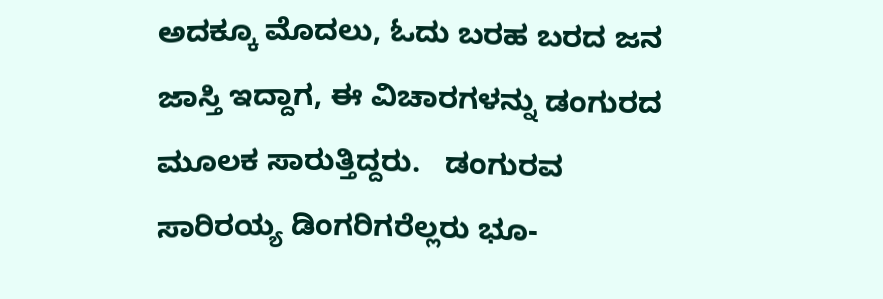ಅದಕ್ಕೂ ಮೊದಲು, ಓದು ಬರಹ ಬರದ ಜನ ಜಾಸ್ತಿ ಇದ್ದಾಗ, ಈ ವಿಚಾರಗಳನ್ನು ಡಂಗುರದ ಮೂಲಕ ಸಾರುತ್ತಿದ್ದರು.   ಡಂಗುರವ ಸಾರಿರಯ್ಯ ಡಿಂಗರಿಗರೆಲ್ಲರು ಭೂ-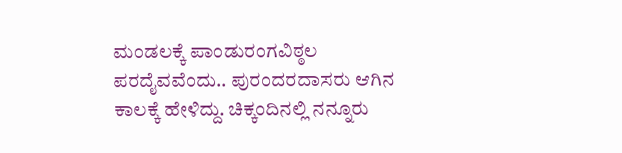ಮಂಡಲಕ್ಕೆ ಪಾಂಡುರಂಗವಿಠ್ಠಲ ಪರದೈವವೆಂದು.. ಪುರಂದರದಾಸರು ಆಗಿನ ಕಾಲಕ್ಕೆ ಹೇಳಿದ್ದು. ಚಿಕ್ಕಂದಿನಲ್ಲಿ ನನ್ನೂರು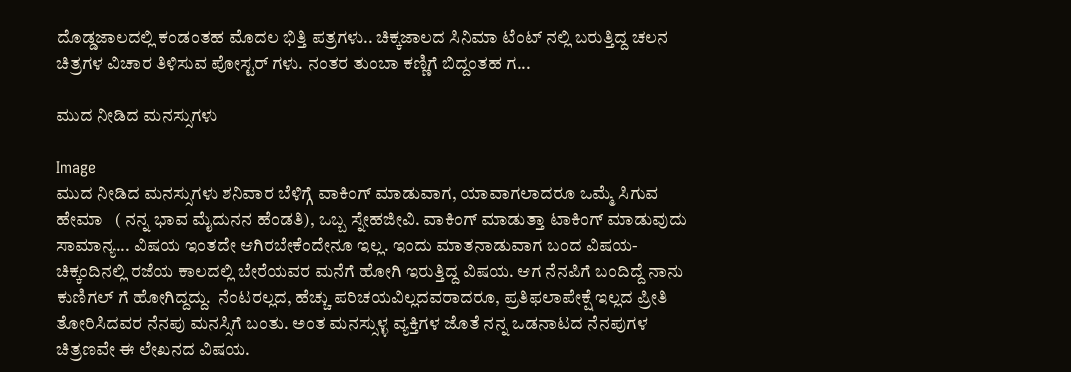ದೊಡ್ಡಜಾಲದಲ್ಲಿ ಕಂಡಂತಹ ಮೊದಲ ಭಿತ್ತಿ ಪತ್ರಗಳು.. ಚಿಕ್ಕಜಾಲದ ಸಿನಿಮಾ ಟೆಂಟ್ ನಲ್ಲಿ ಬರುತ್ತಿದ್ದ ಚಲನ ಚಿತ್ರಗಳ ವಿಚಾರ ತಿಳಿಸುವ ಪೋಸ್ಟರ್ ಗಳು. ನಂತರ ತುಂಬಾ ಕಣ್ಣಿಗೆ ಬಿದ್ದಂತಹ ಗ...

ಮುದ ನೀಡಿದ ಮನಸ್ಸುಗಳು

Image
ಮುದ ನೀಡಿದ ಮನಸ್ಸುಗಳು ಶನಿವಾರ ಬೆಳಿಗ್ಗೆ ವಾಕಿಂಗ್ ಮಾಡುವಾಗ, ಯಾವಾಗಲಾದರೂ ಒಮ್ಮೆ ಸಿಗುವ  ಹೇಮಾ   ( ನನ್ನ ಭಾವ ಮೈದುನನ ಹೆಂಡತಿ), ಒಬ್ಬ ಸ್ನೇಹಜೀವಿ. ವಾಕಿಂಗ್ ಮಾಡುತ್ತಾ ಟಾಕಿಂಗ್ ಮಾಡುವುದು ಸಾಮಾನ್ಯ... ವಿಷಯ ಇಂತದೇ ಆಗಿರಬೇಕೆಂದೇನೂ ಇಲ್ಲ. ಇಂದು ಮಾತನಾಡುವಾಗ ಬಂದ ವಿಷಯ- ಚಿಕ್ಕಂದಿನಲ್ಲಿ ರಜೆಯ ಕಾಲದಲ್ಲಿ ಬೇರೆಯವರ ಮನೆಗೆ ಹೋಗಿ ಇರುತ್ತಿದ್ದ ವಿಷಯ. ಆಗ ನೆನಪಿಗೆ ಬಂದಿದ್ದೆ ನಾನು ಕುಣಿಗಲ್ ಗೆ ಹೋಗಿದ್ದದ್ದು.  ನೆಂಟರಲ್ಲದ, ಹೆಚ್ಚು ಪರಿಚಯವಿಲ್ಲದವರಾದರೂ, ಪ್ರತಿಫಲಾಪೇಕ್ಷೆ ಇಲ್ಲದ ಪ್ರೀತಿ ತೋರಿಸಿದವರ ನೆನಪು ಮನಸ್ಸಿಗೆ ಬಂತು. ಅಂತ ಮನಸ್ಸುಳ್ಳ ವ್ಯಕ್ತಿಗಳ ಜೊತೆ ನನ್ನ ಒಡನಾಟದ ನೆನಪುಗಳ ಚಿತ್ರಣವೇ ಈ ಲೇಖನದ ವಿಷಯ.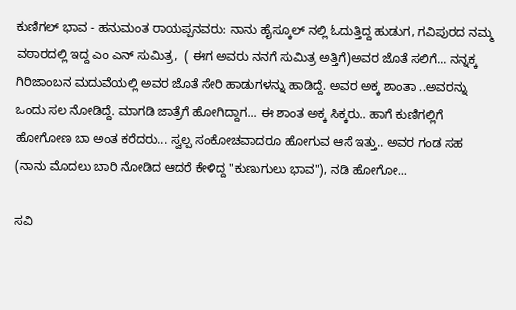ಕುಣಿಗಲ್ ಭಾವ - ಹನುಮಂತ ರಾಯಪ್ಪನವರು: ನಾನು ಹೈಸ್ಕೂಲ್ ನಲ್ಲಿ ಓದುತ್ತಿದ್ದ ಹುಡುಗ, ಗವಿಪುರದ ನಮ್ಮ ವಠಾರದಲ್ಲಿ ಇದ್ದ ಎಂ ಎನ್ ಸುಮಿತ್ರ,  ( ಈಗ ಅವರು ನನಗೆ ಸುಮಿತ್ರ ಅತ್ತಿಗೆ)ಅವರ ಜೊತೆ ಸಲಿಗೆ... ನನ್ನಕ್ಕ ಗಿರಿಜಾಂಬನ ಮದುವೆಯಲ್ಲಿ ಅವರ ಜೊತೆ ಸೇರಿ ಹಾಡುಗಳನ್ನು ಹಾಡಿದ್ದೆ. ಅವರ ಅಕ್ಕ ಶಾಂತಾ ..ಅವರನ್ನು ಒಂದು ಸಲ ನೋಡಿದ್ದೆ. ಮಾಗಡಿ ಜಾತ್ರೆಗೆ ಹೋಗಿದ್ದಾಗ... ಈ ಶಾಂತ ಅಕ್ಕ ಸಿಕ್ಕರು.. ಹಾಗೆ ಕುಣಿಗಲ್ಲಿಗೆ ಹೋಗೋಣ ಬಾ ಅಂತ ಕರೆದರು... ಸ್ವಲ್ಪ ಸಂಕೋಚವಾದರೂ ಹೋಗುವ ಆಸೆ ಇತ್ತು.. ಅವರ ಗಂಡ ಸಹ (ನಾನು ಮೊದಲು ಬಾರಿ ನೋಡಿದ ಆದರೆ ಕೇಳಿದ್ದ "ಕುಣುಗುಲು ಭಾವ"), ನಡಿ ಹೋಗೋ...

ಸವಿ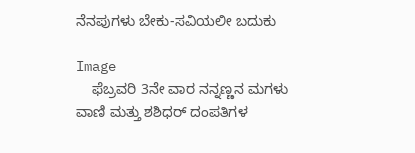ನೆನಪುಗಳು ಬೇಕು-ಸವಿಯಲೀ ಬದುಕು

Image
    ಫೆಬ್ರವರಿ 3ನೇ ವಾರ ನನ್ನಣ್ಣನ ಮಗಳು ವಾಣಿ ಮತ್ತು ಶಶಿಧರ್ ದಂಪತಿಗಳ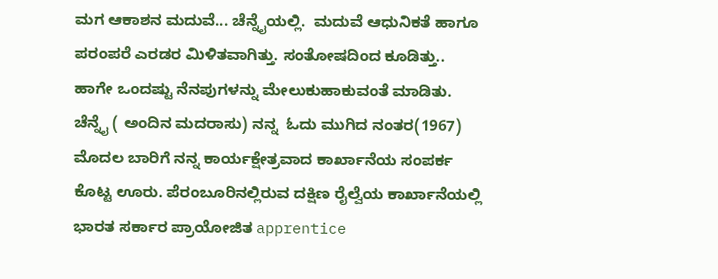ಮಗ ಆಕಾಶನ ಮದುವೆ... ಚೆನ್ನೈಯಲ್ಲಿ.  ಮದುವೆ ಆಧುನಿಕತೆ ಹಾಗೂ ಪರಂಪರೆ ಎರಡರ ಮಿಳಿತವಾಗಿತ್ತು. ಸಂತೋಷದಿಂದ ಕೂಡಿತ್ತು.. ಹಾಗೇ ಒಂದಷ್ಟು ನೆನಪುಗಳನ್ನು ಮೇಲುಕುಹಾಕುವಂತೆ ಮಾಡಿತು. ಚೆನ್ನೈ ( ಅಂದಿನ ಮದರಾಸು) ನನ್ನ  ಓದು ಮುಗಿದ ನಂತರ(1967) ಮೊದಲ ಬಾರಿಗೆ ನನ್ನ ಕಾರ್ಯಕ್ಷೇತ್ರವಾದ ಕಾರ್ಖಾನೆಯ ಸಂಪರ್ಕ ಕೊಟ್ಟ ಊರು. ಪೆರಂಬೂರಿನಲ್ಲಿರುವ ದಕ್ಷಿಣ ರೈಲ್ವೆಯ ಕಾರ್ಖಾನೆಯಲ್ಲಿ ಭಾರತ ಸರ್ಕಾರ ಪ್ರಾಯೋಜಿತ apprentice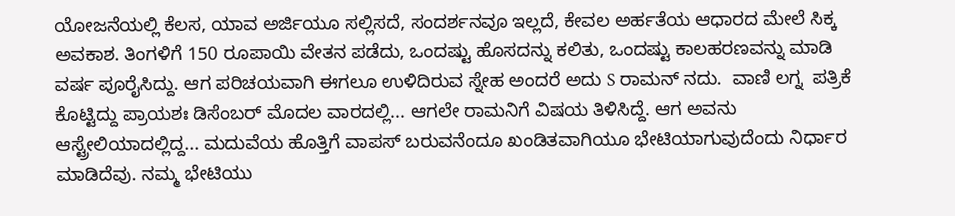ಯೋಜನೆಯಲ್ಲಿ ಕೆಲಸ, ಯಾವ ಅರ್ಜಿಯೂ ಸಲ್ಲಿಸದೆ, ಸಂದರ್ಶನವೂ ಇಲ್ಲದೆ, ಕೇವಲ ಅರ್ಹತೆಯ ಆಧಾರದ ಮೇಲೆ ಸಿಕ್ಕ ಅವಕಾಶ. ತಿಂಗಳಿಗೆ 150 ರೂಪಾಯಿ ವೇತನ ಪಡೆದು, ಒಂದಷ್ಟು ಹೊಸದನ್ನು ಕಲಿತು, ಒಂದಷ್ಟು ಕಾಲಹರಣವನ್ನು ಮಾಡಿ ವರ್ಷ ಪೂರೈಸಿದ್ದು. ಆಗ ಪರಿಚಯವಾಗಿ ಈಗಲೂ ಉಳಿದಿರುವ ಸ್ನೇಹ ಅಂದರೆ ಅದು S ರಾಮನ್ ನದು.  ವಾಣಿ ಲಗ್ನ  ಪತ್ರಿಕೆ ಕೊಟ್ಟಿದ್ದು ಪ್ರಾಯಶಃ ಡಿಸೆಂಬರ್ ಮೊದಲ ವಾರದಲ್ಲಿ... ಆಗಲೇ ರಾಮನಿಗೆ ವಿಷಯ ತಿಳಿಸಿದ್ದೆ. ಆಗ ಅವನು ಆಸ್ಟ್ರೇಲಿಯಾದಲ್ಲಿದ್ದ... ಮದುವೆಯ ಹೊತ್ತಿಗೆ ವಾಪಸ್ ಬರುವನೆಂದೂ ಖಂಡಿತವಾಗಿಯೂ ಭೇಟಿಯಾಗುವುದೆಂದು ನಿರ್ಧಾರ ಮಾಡಿದೆವು. ನಮ್ಮ ಭೇಟಿಯು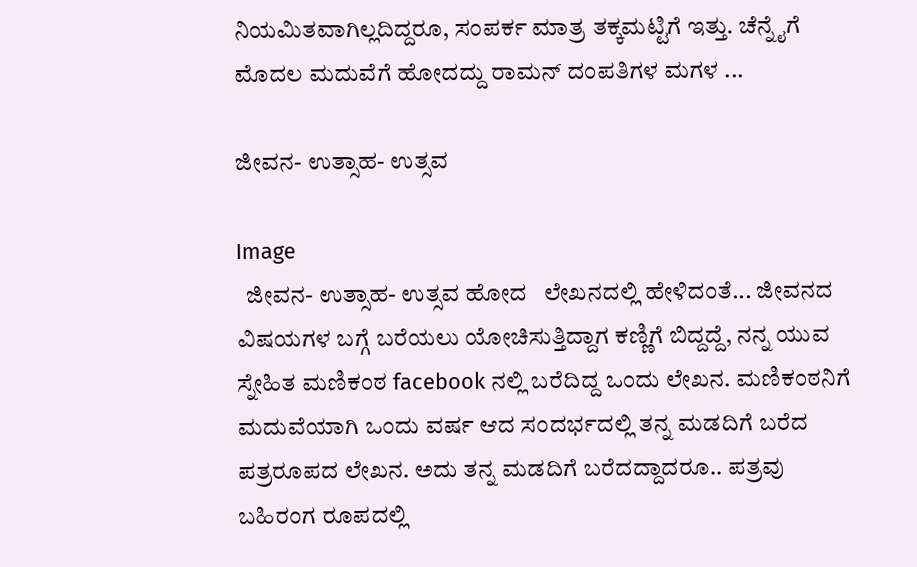ನಿಯಮಿತವಾಗಿಲ್ಲದಿದ್ದರೂ, ಸಂಪರ್ಕ ಮಾತ್ರ ತಕ್ಕಮಟ್ಟಿಗೆ ಇತ್ತು. ಚೆನ್ನೈಗೆ  ಮೊದಲ ಮದುವೆಗೆ ಹೋದದ್ದು ರಾಮನ್ ದಂಪತಿಗಳ ಮಗಳ ...

ಜೀವನ- ಉತ್ಸಾಹ- ಉತ್ಸವ

Image
  ಜೀವನ- ಉತ್ಸಾಹ- ಉತ್ಸವ ಹೋದ   ಲೇಖನದಲ್ಲಿ ಹೇಳಿದಂತೆ... ಜೀವನದ ವಿಷಯಗಳ ಬಗ್ಗೆ ಬರೆಯಲು ಯೋಚಿಸುತ್ತಿದ್ದಾಗ ಕಣ್ಣಿಗೆ ಬಿದ್ದದ್ದೆ, ನನ್ನ ಯುವ ಸ್ನೇಹಿತ ಮಣಿಕಂಠ facebook ನಲ್ಲಿ ಬರೆದಿದ್ದ ಒಂದು ಲೇಖನ. ಮಣಿಕಂಠನಿಗೆ ಮದುವೆಯಾಗಿ ಒಂದು ವರ್ಷ ಆದ ಸಂದರ್ಭದಲ್ಲಿ ತನ್ನ ಮಡದಿಗೆ ಬರೆದ ಪತ್ರರೂಪದ ಲೇಖನ. ಅದು ತನ್ನ ಮಡದಿಗೆ ಬರೆದದ್ದಾದರೂ.. ಪತ್ರವು ಬಹಿರಂಗ ರೂಪದಲ್ಲಿ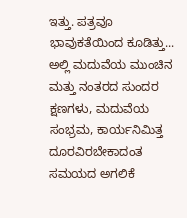ಇತ್ತು. ಪತ್ರವೂ ಭಾವುಕತೆಯಿಂದ ಕೂಡಿತ್ತು... ಅಲ್ಲಿ ಮದುವೆಯ ಮುಂಚಿನ ಮತ್ತು ನಂತರದ ಸುಂದರ ಕ್ಷಣಗಳು, ಮದುವೆಯ ಸಂಭ್ರಮ, ಕಾರ್ಯನಿಮಿತ್ತ ದೂರವಿರಬೇಕಾದಂತ ಸಮಯದ ಅಗಲಿಕೆ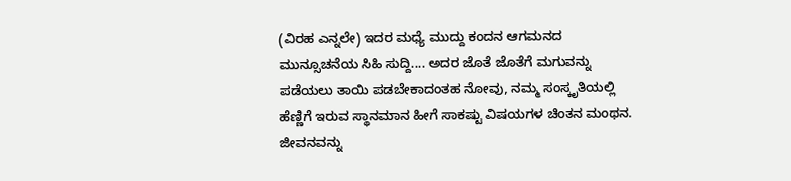(ವಿರಹ ಎನ್ನಲೇ) ಇದರ ಮಧ್ಯೆ ಮುದ್ದು ಕಂದನ ಆಗಮನದ ಮುನ್ಸೂಚನೆಯ ಸಿಹಿ ಸುದ್ದಿ.... ಅದರ ಜೊತೆ ಜೊತೆಗೆ ಮಗುವನ್ನು ಪಡೆಯಲು ತಾಯಿ ಪಡಬೇಕಾದಂತಹ ನೋವು, ನಮ್ಮ ಸಂಸ್ಕೃತಿಯಲ್ಲಿ ಹೆಣ್ಣಿಗೆ ಇರುವ ಸ್ಥಾನಮಾನ ಹೀಗೆ ಸಾಕಷ್ಟು ವಿಷಯಗಳ ಚಿಂತನ ಮಂಥನ. ಜೀವನವನ್ನು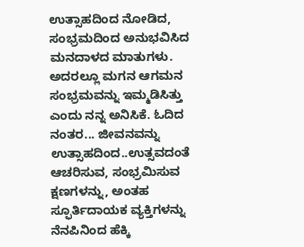ಉತ್ಸಾಹದಿಂದ ನೋಡಿದ,  ಸಂಭ್ರಮದಿಂದ ಅನುಭವಿಸಿದ ಮನದಾಳದ ಮಾತುಗಳು. ಅದರಲ್ಲೂ ಮಗನ ಆಗಮನ ಸಂಭ್ರಮವನ್ನು ಇಮ್ಮಡಿಸಿತ್ತು ಎಂದು ನನ್ನ ಅನಿಸಿಕೆ. ಓದಿದ ನಂತರ... ಜೀವನವನ್ನು ಉತ್ಸಾಹದಿಂದ..ಉತ್ಸವದಂತೆ ಆಚರಿಸುವ, ಸಂಭ್ರಮಿಸುವ ಕ್ಷಣಗಳನ್ನು, ಅಂತಹ ಸ್ಫೂರ್ತಿದಾಯಕ ವ್ಯಕ್ತಿಗಳನ್ನು  ನೆನಪಿನಿಂದ ಹೆಕ್ಕಿ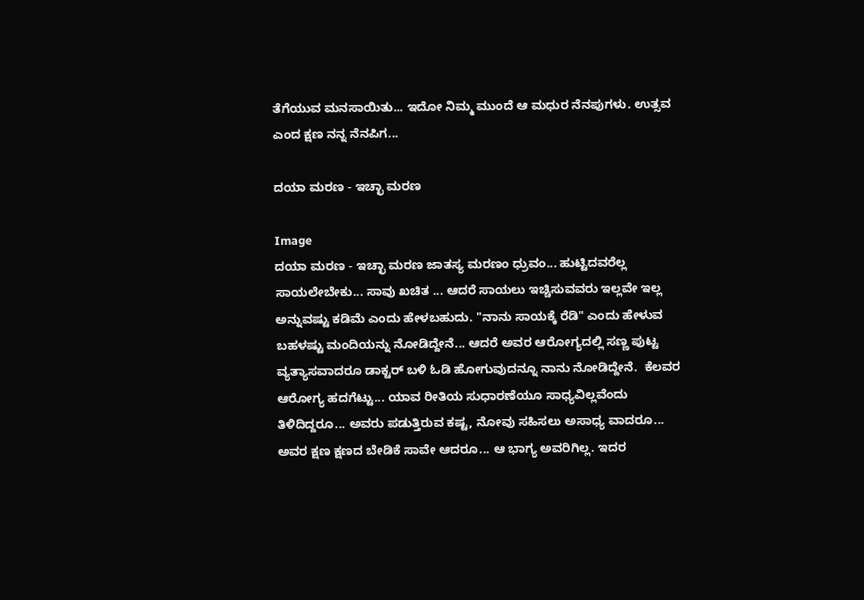ತೆಗೆಯುವ ಮನಸಾಯಿತು... ಇದೋ ನಿಮ್ಮ ಮುಂದೆ ಆ ಮಧುರ ನೆನಪುಗಳು. ಉತ್ಸವ ಎಂದ ಕ್ಷಣ ನನ್ನ ನೆನಪಿಗ...

ದಯಾ ಮರಣ - ಇಚ್ಛಾ ಮರಣ

Image
ದಯಾ ಮರಣ - ಇಚ್ಛಾ ಮರಣ ಜಾತಸ್ಯ ಮರಣಂ ಧ್ರುವಂ... ಹುಟ್ಟಿದವರೆಲ್ಲ ಸಾಯಲೇಬೇಕು... ಸಾವು ಖಚಿತ ... ಆದರೆ ಸಾಯಲು ಇಚ್ಚಿಸುವವರು ಇಲ್ಲವೇ ಇಲ್ಲ ಅನ್ನುವಷ್ಟು ಕಡಿಮೆ ಎಂದು ಹೇಳಬಹುದು. "ನಾನು ಸಾಯಕ್ಕೆ ರೆಡಿ" ಎಂದು ಹೇಳುವ ಬಹಳಷ್ಟು ಮಂದಿಯನ್ನು ನೋಡಿದ್ದೇನೆ... ಆದರೆ ಅವರ ಆರೋಗ್ಯದಲ್ಲಿ ಸಣ್ಣ ಪುಟ್ಟ ವ್ಯತ್ಯಾಸವಾದರೂ ಡಾಕ್ಟರ್ ಬಳಿ ಓಡಿ ಹೋಗುವುದನ್ನೂ ನಾನು ನೋಡಿದ್ದೇನೆ.  ಕೆಲವರ ಆರೋಗ್ಯ ಹದಗೆಟ್ಟು... ಯಾವ ರೀತಿಯ ಸುಧಾರಣೆಯೂ ಸಾಧ್ಯವಿಲ್ಲವೆಂದು ತಿಳಿದಿದ್ದರೂ... ಅವರು ಪಡುತ್ತಿರುವ ಕಷ್ಟ, ನೋವು ಸಹಿಸಲು ಅಸಾಧ್ಯ ವಾದರೂ... ಅವರ ಕ್ಷಣ ಕ್ಷಣದ ಬೇಡಿಕೆ ಸಾವೇ ಆದರೂ... ಆ ಭಾಗ್ಯ ಅವರಿಗಿಲ್ಲ. ಇದರ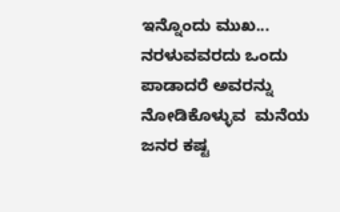ಇನ್ನೊಂದು ಮುಖ... ನರಳುವವರದು ಒಂದು ಪಾಡಾದರೆ ಅವರನ್ನು ನೋಡಿಕೊಳ್ಳುವ  ಮನೆಯ ಜನರ ಕಷ್ಟ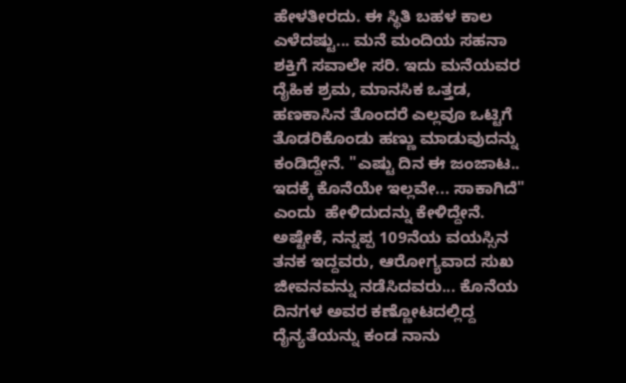ಹೇಳತೀರದು. ಈ ಸ್ಥಿತಿ ಬಹಳ ಕಾಲ ಎಳೆದಷ್ಟು... ಮನೆ ಮಂದಿಯ ಸಹನಾ ಶಕ್ತಿಗೆ ಸವಾಲೇ ಸರಿ. ಇದು ಮನೆಯವರ ದೈಹಿಕ ಶ್ರಮ, ಮಾನಸಿಕ ಒತ್ತಡ, ಹಣಕಾಸಿನ ತೊಂದರೆ ಎಲ್ಲವೂ ಒಟ್ಟಿಗೆ ತೊಡರಿಕೊಂಡು ಹಣ್ಣು ಮಾಡುವುದನ್ನು ಕಂಡಿದ್ದೇನೆ. "ಎಷ್ಟು ದಿನ ಈ ಜಂಜಾಟ.. ಇದಕ್ಕೆ ಕೊನೆಯೇ ಇಲ್ಲವೇ... ಸಾಕಾಗಿದೆ" ಎಂದು  ಹೇಳಿದುದನ್ನು ಕೇಳಿದ್ದೇನೆ. ಅಷ್ಟೇಕೆ, ನನ್ನಪ್ಪ 109ನೆಯ ವಯಸ್ಸಿನ ತನಕ ಇದ್ದವರು, ಆರೋಗ್ಯವಾದ ಸುಖ ಜೀವನವನ್ನು ನಡೆಸಿದವರು... ಕೊನೆಯ ದಿನಗಳ ಅವರ ಕಣ್ಣೋಟದಲ್ಲಿದ್ದ ದೈನ್ಯತೆಯನ್ನು ಕಂಡ ನಾನು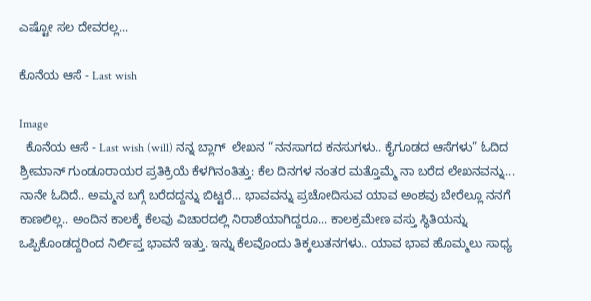ಎಷ್ಟೋ ಸಲ ದೇವರಲ್ಲ...

ಕೊನೆಯ ಆಸೆ - Last wish

Image
  ಕೊನೆಯ ಆಸೆ - Last wish (will) ನನ್ನ ಬ್ಲಾಗ್  ಲೇಖನ “ನನಸಾಗದ ಕನಸುಗಳು.. ಕೈಗೂಡದ ಆಸೆಗಳು” ಓದಿದ ಶ್ರೀಮಾನ್ ಗುಂಡೂರಾಯರ ಪ್ರತಿಕ್ರಿಯೆ ಕೆಳಗಿನಂತಿತ್ತು: ಕೆಲ ದಿನಗಳ ನಂತರ ಮತ್ತೊಮ್ಮೆ ನಾ ಬರೆದ ಲೇಖನವನ್ನು... ನಾನೇ ಓದಿದೆ.. ಅಮ್ಮನ ಬಗ್ಗೆ ಬರೆದದ್ದನ್ನು ಬಿಟ್ಟರೆ... ಭಾವವನ್ನು ಪ್ರಚೋದಿಸುವ ಯಾವ ಅಂಶವು ಬೇರೆಲ್ಲೂ ನನಗೆ ಕಾಣಲಿಲ್ಲ.. ಅಂದಿನ ಕಾಲಕ್ಕೆ ಕೆಲವು ವಿಚಾರದಲ್ಲಿ ನಿರಾಶೆಯಾಗಿದ್ದರೂ... ಕಾಲಕ್ರಮೇಣ ವಸ್ತು ಸ್ಥಿತಿಯನ್ನು ಒಪ್ಪಿಕೊಂಡದ್ದರಿಂದ ನಿರ್ಲಿಪ್ತ ಭಾವನೆ ಇತ್ತು. ಇನ್ನು ಕೆಲವೊಂದು ತಿಕ್ಕಲುತನಗಳು.. ಯಾವ ಭಾವ ಹೊಮ್ಮಲು ಸಾಧ್ಯ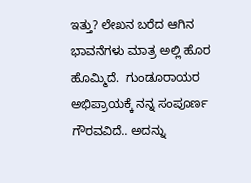ಇತ್ತು? ಲೇಖನ ಬರೆದ ಆಗಿನ ಭಾವನೆಗಳು ಮಾತ್ರ ಅಲ್ಲಿ ಹೊರ ಹೊಮ್ಮಿದೆ.  ಗುಂಡೂರಾಯರ ಅಭಿಪ್ರಾಯಕ್ಕೆ ನನ್ನ ಸಂಪೂರ್ಣ ಗೌರವವಿದೆ.. ಅದನ್ನು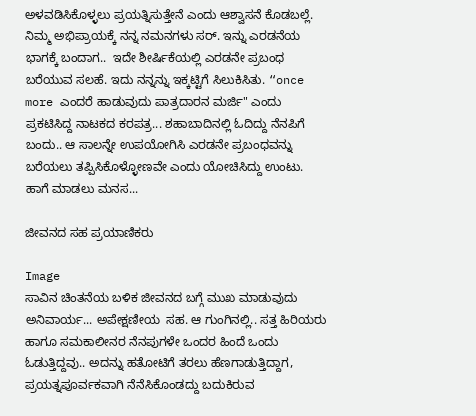ಅಳವಡಿಸಿಕೊಳ್ಳಲು ಪ್ರಯತ್ನಿಸುತ್ತೇನೆ ಎಂದು ಆಶ್ವಾಸನೆ ಕೊಡಬಲ್ಲೆ. ನಿಮ್ಮ ಅಭಿಪ್ರಾಯಕ್ಕೆ ನನ್ನ ನಮನಗಳು ಸರ್. ಇನ್ನು ಎರಡನೆಯ ಭಾಗಕ್ಕೆ ಬಂದಾಗ..  ಇದೇ ಶೀರ್ಷಿಕೆಯಲ್ಲಿ ಎರಡನೇ ಪ್ರಬಂಧ  ಬರೆಯುವ ಸಲಹೆ. ಇದು ನನ್ನನ್ನು ಇಕ್ಕಟ್ಟಿಗೆ ಸಿಲುಕಿಸಿತು. “once more ಎಂದರೆ ಹಾಡುವುದು ಪಾತ್ರದಾರನ ಮರ್ಜಿ" ಎಂದು ಪ್ರಕಟಿಸಿದ್ದ ನಾಟಕದ ಕರಪತ್ರ... ಶಹಾಬಾದಿನಲ್ಲಿ ಓದಿದ್ದು ನೆನಪಿಗೆ ಬಂದು.. ಆ ಸಾಲನ್ನೇ ಉಪಯೋಗಿಸಿ ಎರಡನೇ ಪ್ರಬಂಧವನ್ನು ಬರೆಯಲು ತಪ್ಪಿಸಿಕೊಳ್ಳೋಣವೇ ಎಂದು ಯೋಚಿಸಿದ್ದು ಉಂಟು. ಹಾಗೆ ಮಾಡಲು ಮನಸ...

ಜೀವನದ ಸಹ ಪ್ರಯಾಣಿಕರು

Image
ಸಾವಿನ ಚಿಂತನೆಯ ಬಳಿಕ ಜೀವನದ ಬಗ್ಗೆ ಮುಖ ಮಾಡುವುದು ಅನಿವಾರ್ಯ... ಅಪೇಕ್ಷಣೀಯ  ಸಹ. ಆ ಗುಂಗಿನಲ್ಲಿ.. ಸತ್ತ ಹಿರಿಯರು ಹಾಗೂ ಸಮಕಾಲೀನರ ನೆನಪುಗಳೇ ಒಂದರ ಹಿಂದೆ ಒಂದು ಓಡುತ್ತಿದ್ದವು.. ಅದನ್ನು ಹತೋಟಿಗೆ ತರಲು ಹೆಣಗಾಡುತ್ತಿದ್ದಾಗ, ಪ್ರಯತ್ನಪೂರ್ವಕವಾಗಿ ನೆನೆಸಿಕೊಂಡದ್ದು ಬದುಕಿರುವ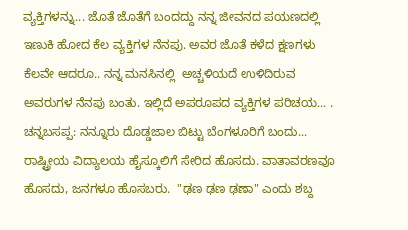ವ್ಯಕ್ತಿಗಳನ್ನು... ಜೊತೆ ಜೊತೆಗೆ ಬಂದದ್ದು ನನ್ನ ಜೀವನದ ಪಯಣದಲ್ಲಿ ಇಣುಕಿ ಹೋದ ಕೆಲ ವ್ಯಕ್ತಿಗಳ ನೆನಪು. ಅವರ ಜೊತೆ ಕಳೆದ ಕ್ಷಣಗಳು ಕೆಲವೇ ಆದರೂ.. ನನ್ನ ಮನಸಿನಲ್ಲಿ  ಅಚ್ಚಳಿಯದೆ ಉಳಿದಿರುವ  ಅವರುಗಳ ನೆನಪು ಬಂತು. ಇಲ್ಲಿದೆ ಅಪರೂಪದ ವ್ಯಕ್ತಿಗಳ ಪರಿಚಯ... . ಚನ್ನಬಸಪ್ಪ: ನನ್ನೂರು ದೊಡ್ಡಜಾಲ ಬಿಟ್ಟು ಬೆಂಗಳೂರಿಗೆ ಬಂದು... ರಾಷ್ಟ್ರೀಯ ವಿದ್ಯಾಲಯ ಹೈಸ್ಕೂಲಿಗೆ ಸೇರಿದ ಹೊಸದು. ವಾತಾವರಣವೂ ಹೊಸದು, ಜನಗಳೂ ಹೊಸಬರು.  "ಢಣ ಢಣ ಢಣಾ" ಎಂದು ಶಬ್ದ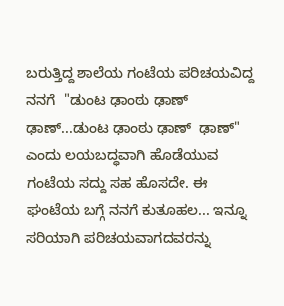ಬರುತ್ತಿದ್ದ ಶಾಲೆಯ ಗಂಟೆಯ ಪರಿಚಯವಿದ್ದ ನನಗೆ  "ಡುಂಟ ಢಾಂಠು ಢಾಣ್  ಢಾಣ್...ಡುಂಟ ಢಾಂಠು ಢಾಣ್  ಢಾಣ್" ಎಂದು ಲಯಬದ್ಧವಾಗಿ ಹೊಡೆಯುವ ಗಂಟೆಯ ಸದ್ದು ಸಹ ಹೊಸದೇ. ಈ ಘಂಟೆಯ ಬಗ್ಗೆ ನನಗೆ ಕುತೂಹಲ... ಇನ್ನೂ ಸರಿಯಾಗಿ ಪರಿಚಯವಾಗದವರನ್ನು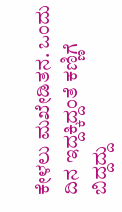ಕೇಳಲು ಮಖೇಡಿತನ. ಒಂದು ದಿನ ಇದ್ದಕ್ಕಿದ್ದಂತೆ ಕಣ್ಣಿಗೆ ಬಿದ್ದದ್ದು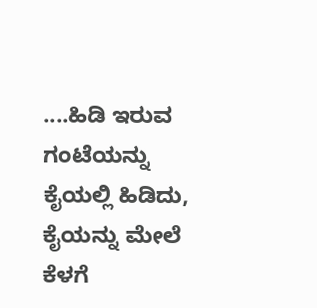....ಹಿಡಿ ಇರುವ ಗಂಟೆಯನ್ನು ಕೈಯಲ್ಲಿ ಹಿಡಿದು, ಕೈಯನ್ನು ಮೇಲೆ ಕೆಳಗೆ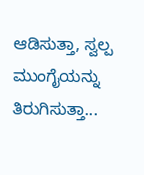ಆಡಿಸುತ್ತಾ, ಸ್ವಲ್ಪ ಮುಂಗೈಯನ್ನು ತಿರುಗಿಸುತ್ತಾ...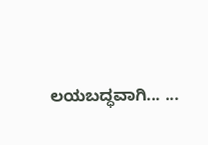ಲಯಬದ್ಧವಾಗಿ... ...